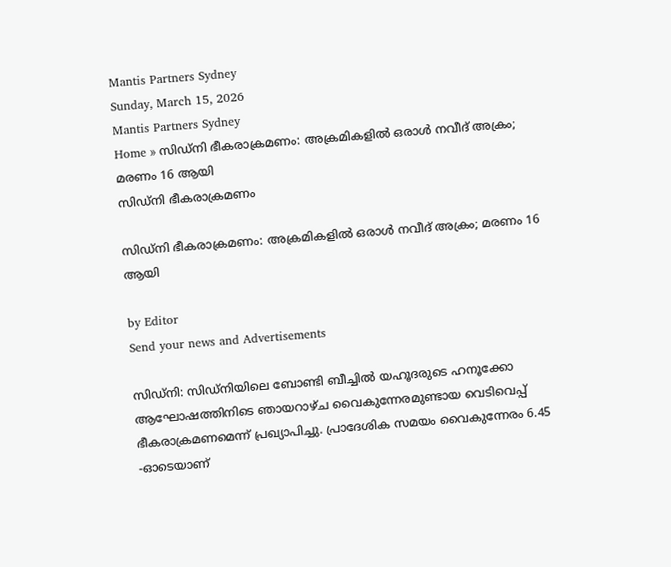Mantis Partners Sydney
Sunday, March 15, 2026
Mantis Partners Sydney
Home » സിഡ്‌നി ഭീകരാക്രമണം: അക്രമികളിൽ ഒരാൾ നവീദ് അക്രം; മരണം 16 ആയി
സിഡ്‌നി ഭീകരാക്രമണം

സിഡ്‌നി ഭീകരാക്രമണം: അക്രമികളിൽ ഒരാൾ നവീദ് അക്രം; മരണം 16 ആയി

by Editor
Send your news and Advertisements

സിഡ്നി: സിഡ്‌നിയിലെ ബോണ്ടി ബീച്ചിൽ യഹൂദരുടെ ഹനൂക്കോ ആഘോഷത്തിനിടെ ഞായറാഴ്ച വൈകുന്നേരമുണ്ടായ വെടിവെപ്പ് ഭീകരാക്രമണമെന്ന് പ്രഖ്യാപിച്ചു. പ്രാദേശിക സമയം വൈകുന്നേരം 6.45 -ഓടെയാണ്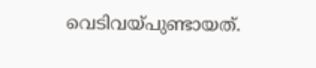വെടിവയ്പുണ്ടായത്.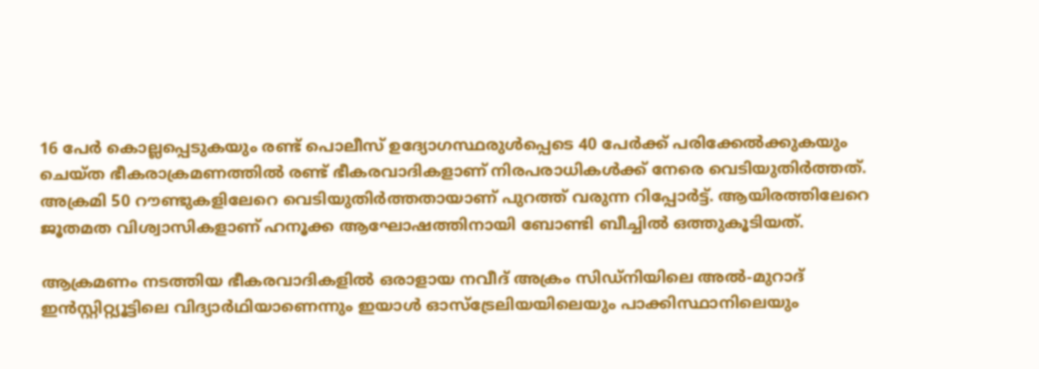16 പേർ കൊല്ലപ്പെടുകയും രണ്ട് പൊലീസ് ഉദ്യോഗസ്ഥരുൾപ്പെടെ 40 പേർക്ക് പരിക്കേൽക്കുകയും ചെയ്ത ഭീകരാക്രമണത്തിൽ രണ്ട് ഭീകരവാദികളാണ് നിരപരാധികൾക്ക് നേരെ വെടിയുതിർത്തത്. അക്രമി 50 റൗണ്ടുകളിലേറെ വെടിയുതിർത്തതായാണ് പുറത്ത് വരുന്ന റിപ്പോർട്ട്. ആയിരത്തിലേറെ ജൂതമത വിശ്വാസികളാണ് ഹനൂക്ക ആഘോഷത്തിനായി ബോണ്ടി ബീച്ചിൽ ഒത്തുകൂടിയത്.

ആക്രമണം നടത്തിയ ഭീകരവാദികളിൽ ഒരാളായ നവീദ് അക്രം സിഡ്‌നിയിലെ അൽ-മുറാദ് ഇൻസ്റ്റിറ്റ്യൂട്ടിലെ വിദ്യാർഥിയാണെന്നും ഇയാൾ ഓസ്ട്രേലിയയിലെയും പാക്കിസ്ഥാനിലെയും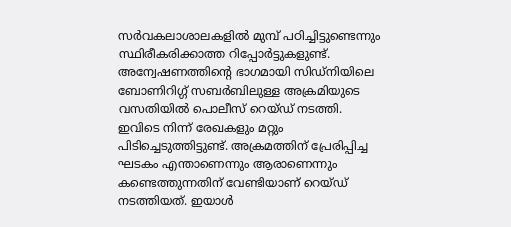സർവകലാശാലകളിൽ മുമ്പ് പഠിച്ചിട്ടുണ്ടെന്നും സ്ഥിരീകരിക്കാത്ത റിപ്പോർട്ടുകളുണ്ട്. അന്വേഷണത്തിൻ്റെ ഭാഗമായി സിഡ്‌നിയിലെ ബോണിറിഗ്ഗ് സബർബിലുള്ള അക്രമിയുടെ വസതിയിൽ പൊലീസ് റെയ്‌ഡ് നടത്തി. ഇവിടെ നിന്ന് രേഖകളും മറ്റും പിടിച്ചെടുത്തിട്ടുണ്ട്. അക്രമത്തിന് പ്രേരിപ്പിച്ച ഘടകം എന്താണെന്നും ആരാണെന്നും കണ്ടെത്തുന്നതിന് വേണ്ടിയാണ് റെയ്‌ഡ് നടത്തിയത്. ഇയാൾ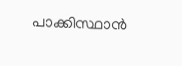പാക്കിസ്ഥാൻ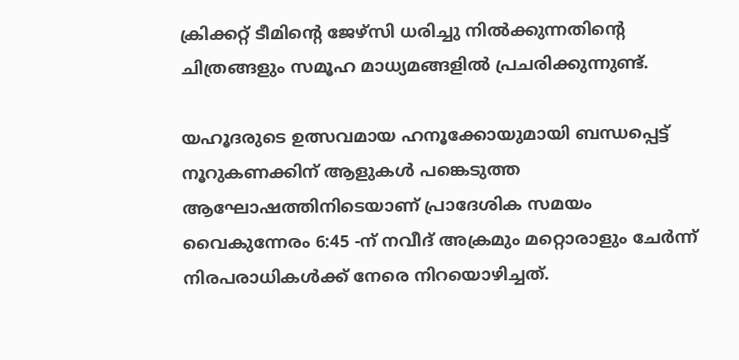ക്രിക്കറ്റ് ടീമിന്റെ ജേഴ്‌സി ധരിച്ചു നിൽക്കുന്നതിൻ്റെ ചിത്രങ്ങളും സമൂഹ മാധ്യമങ്ങളിൽ പ്രചരിക്കുന്നുണ്ട്.

യഹൂദരുടെ ഉത്സവമായ ഹനൂക്കോയുമായി ബന്ധപ്പെട്ട് നൂറുകണക്കിന് ആളുകൾ പങ്കെടുത്ത ആഘോഷത്തിനിടെയാണ് പ്രാദേശിക സമയം വൈകുന്നേരം 6:45 -ന് നവീദ് അക്രമും മറ്റൊരാളും ചേർന്ന് നിരപരാധികൾക്ക് നേരെ നിറയൊഴിച്ചത്.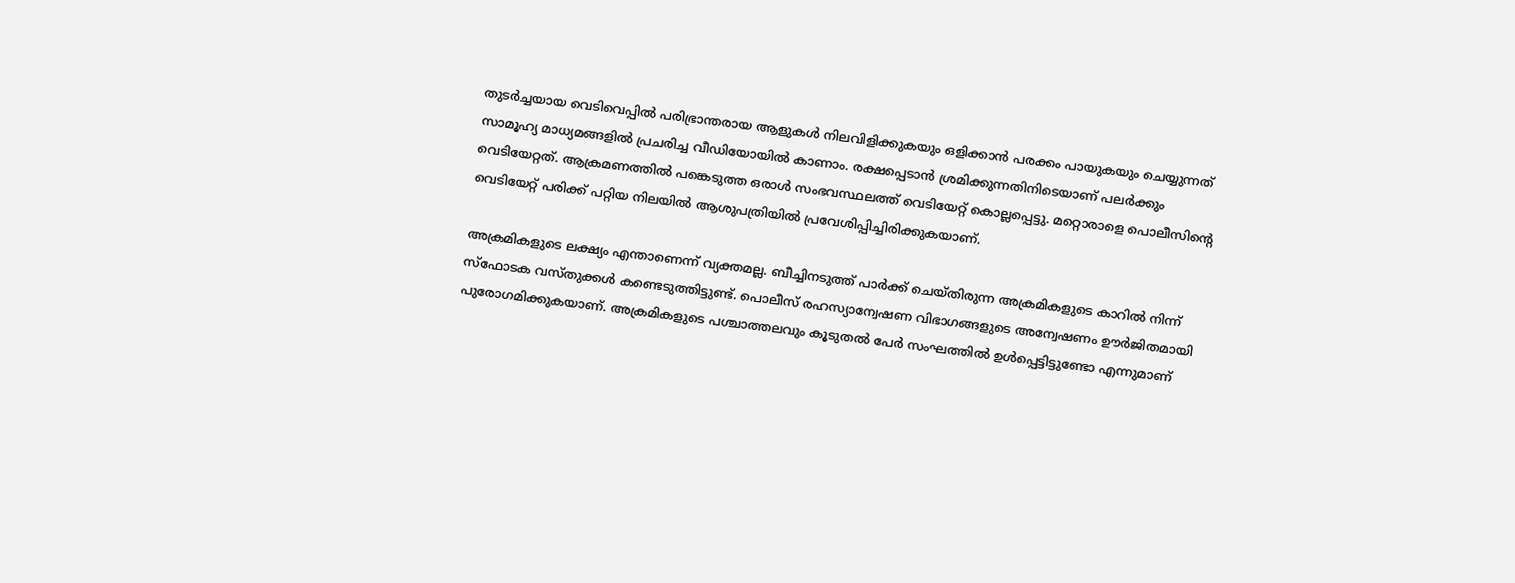തുടർച്ചയായ വെടിവെപ്പിൽ പരിഭ്രാന്തരായ ആളുകൾ നിലവിളിക്കുകയും ഒളിക്കാൻ പരക്കം പായുകയും ചെയ്യുന്നത് സാമൂഹ്യ മാധ്യമങ്ങളിൽ പ്രചരിച്ച വീഡിയോയിൽ കാണാം. രക്ഷപ്പെടാൻ ശ്രമിക്കുന്നതിനിടെയാണ് പലർക്കും വെടിയേറ്റത്. ആക്രമണത്തിൽ പങ്കെടുത്ത ഒരാൾ സംഭവസ്ഥലത്ത് വെടിയേറ്റ് കൊല്ലപ്പെട്ടു. മറ്റൊരാളെ പൊലീസിൻ്റെ വെടിയേറ്റ് പരിക്ക് പറ്റിയ നിലയിൽ ആശുപത്രിയിൽ പ്രവേശിപ്പിച്ചിരിക്കുകയാണ്.

അക്രമികളുടെ ലക്ഷ്യം എന്താണെന്ന് വ്യക്തമല്ല. ബീച്ചിനടുത്ത് പാർക്ക് ചെയ്‌തിരുന്ന അക്രമികളുടെ കാറിൽ നിന്ന് സ്ഫോടക വസ്തുക്കൾ കണ്ടെടുത്തിട്ടുണ്ട്. പൊലീസ് രഹസ്യാന്വേഷണ വിഭാഗങ്ങളുടെ അന്വേഷണം ഊർജിതമായി പുരോഗമിക്കുകയാണ്. അക്രമികളുടെ പശ്ചാത്തലവും കൂടുതൽ പേർ സംഘത്തിൽ ഉൾപ്പെട്ടിട്ടുണ്ടോ എന്നുമാണ്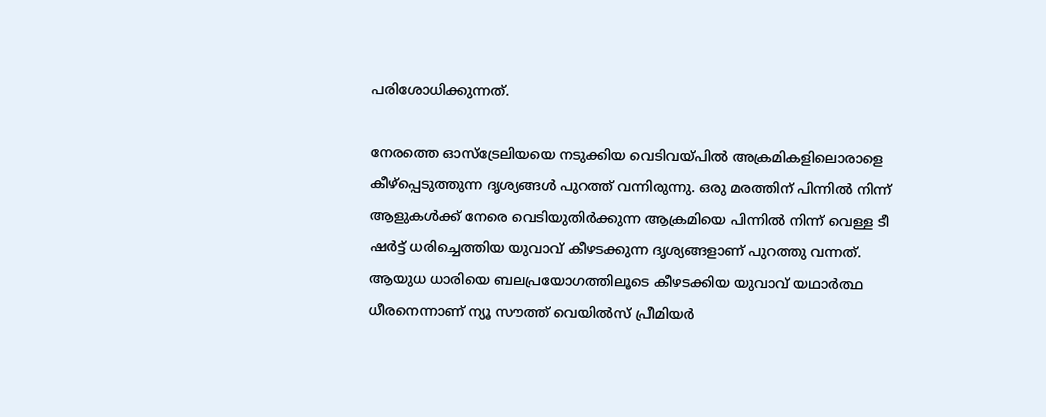പരിശോധിക്കുന്നത്.

നേരത്തെ ഓസ്ട്രേലിയയെ നടുക്കിയ വെടിവയ്പിൽ അക്രമികളിലൊരാളെ കീഴ്പ്പെടുത്തുന്ന ദൃശ്യങ്ങൾ പുറത്ത് വന്നിരുന്നു. ഒരു മരത്തിന് പിന്നിൽ നിന്ന് ആളുകൾക്ക് നേരെ വെടിയുതിർക്കുന്ന ആക്രമിയെ പിന്നിൽ നിന്ന് വെള്ള ടീ ഷർട്ട് ധരിച്ചെത്തിയ യുവാവ് കീഴടക്കുന്ന ദൃശ്യങ്ങളാണ് പുറത്തു വന്നത്. ആയുധ ധാരിയെ ബലപ്രയോഗത്തിലൂടെ കീഴടക്കിയ യുവാവ് യഥാർത്ഥ ധീരനെന്നാണ് ന്യൂ സൗത്ത് വെയിൽസ് പ്രീമിയർ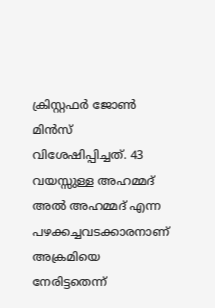ക്രിസ്റ്റഫർ ജോൺ മിൻസ് വിശേഷിപ്പിച്ചത്. 43 വയസ്സുള്ള അഹമ്മദ് അൽ അഹമ്മദ് എന്ന പഴക്കച്ചവടക്കാരനാണ് അക്രമിയെ നേരിട്ടതെന്ന്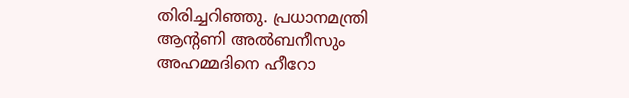തിരിച്ചറിഞ്ഞു. പ്രധാനമന്ത്രി ആന്റണി അൽബനീസും അഹമ്മദിനെ ഹീറോ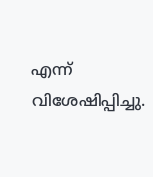എന്ന് വിശേഷിപ്പിച്ചു.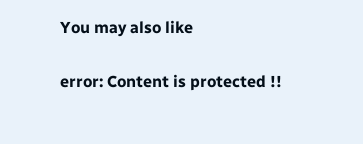You may also like

error: Content is protected !!